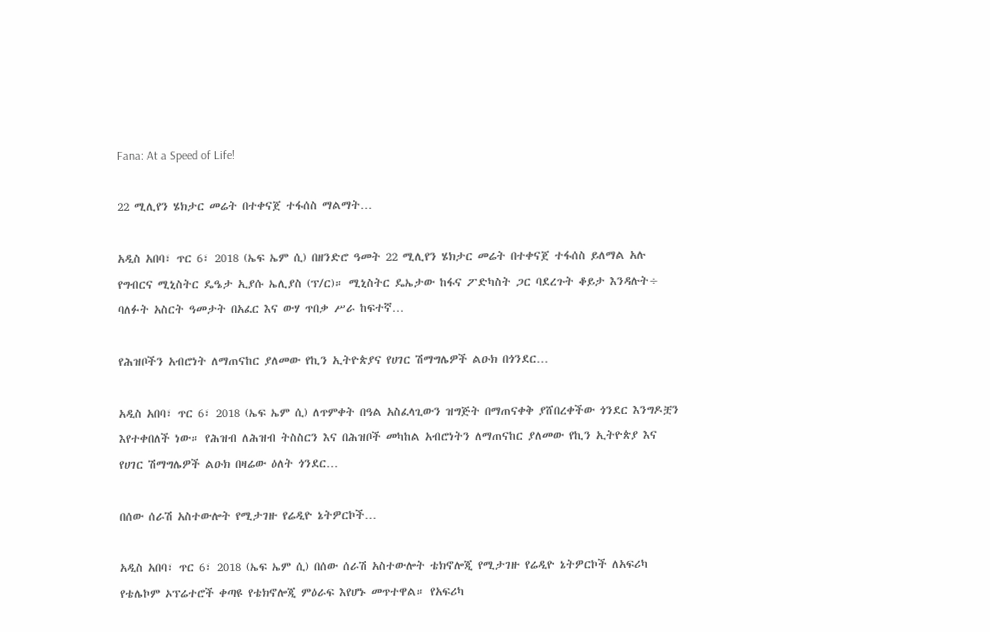Fana: At a Speed of Life!

22 ሚሊየን ሄክታር መሬት በተቀናጀ ተፋሰስ ማልማት…

አዲስ አበባ፣ ጥር 6፣ 2018 (ኤፍ ኤም ሲ) በዘንድሮ ዓመት 22 ሚሊየን ሄክታር መሬት በተቀናጀ ተፋሰስ ይለማል አሉ የግብርና ሚኒስትር ዴዔታ ኢያሱ ኤሊያስ (ፕ/ር)። ሚኒስትር ዴኤታው ከፋና ፖድካስት ጋር ባደረጉት ቆይታ እንዳሉት÷ ባለፉት አስርት ዓመታት በአፈር እና ውሃ ጥበቃ ሥራ ከፍተኛ…

የሕዝቦችን አብሮነት ለማጠናከር ያለመው የኪን ኢትዮጵያና የሀገር ሽማግሌዎች ልዑክ በጎንደር…

አዲስ አበባ፣ ጥር 6፣ 2018 (ኤፍ ኤም ሲ) ለጥምቀት በዓል አስፈላጊውን ዝግጅት በማጠናቀቅ ያሸበረቀችው ጎንደር እንግዶቿን እየተቀበለች ነው። የሕዝብ ለሕዝብ ትስስርን እና በሕዝቦች መካከል አብሮነትን ለማጠናከር ያለመው የኪን ኢትዮጵያ እና የሀገር ሽማግሌዎች ልዑክ በዛሬው ዕለት ጎንደር…

በሰው ሰራሽ አስተውሎት የሚታገዙ የሬዲዮ ኔትዎርኮች…

አዲስ አበባ፣ ጥር 6፣ 2018 (ኤፍ ኤም ሲ) በሰው ሰራሽ አስተውሎት ቴክኖሎጂ የሚታገዙ የሬዲዮ ኔትዎርኮች ለአፍሪካ የቴሌኮም ኦፕሬተሮች ቀጣዩ የቴክኖሎጂ ምዕራፍ እየሆኑ መጥተዋል። የአፍሪካ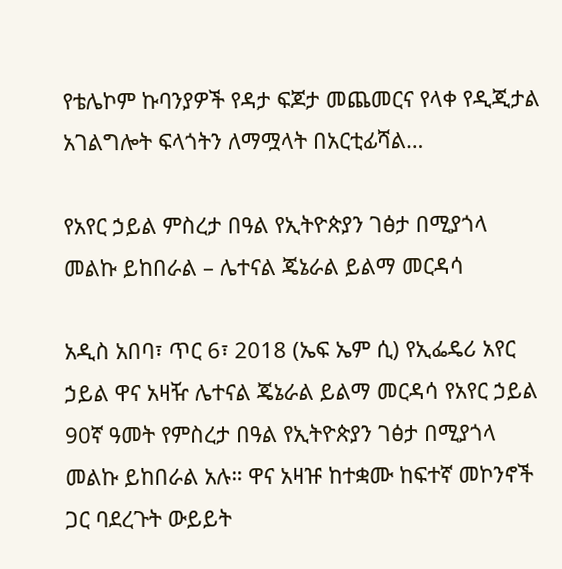የቴሌኮም ኩባንያዎች የዳታ ፍጆታ መጨመርና የላቀ የዲጂታል አገልግሎት ፍላጎትን ለማሟላት በአርቲፊሻል…

የአየር ኃይል ምስረታ በዓል የኢትዮጵያን ገፅታ በሚያጎላ መልኩ ይከበራል – ሌተናል ጄኔራል ይልማ መርዳሳ

አዲስ አበባ፣ ጥር 6፣ 2018 (ኤፍ ኤም ሲ) የኢፌዴሪ አየር ኃይል ዋና አዛዥ ሌተናል ጄኔራል ይልማ መርዳሳ የአየር ኃይል 90ኛ ዓመት የምስረታ በዓል የኢትዮጵያን ገፅታ በሚያጎላ መልኩ ይከበራል አሉ። ዋና አዛዡ ከተቋሙ ከፍተኛ መኮንኖች ጋር ባደረጉት ውይይት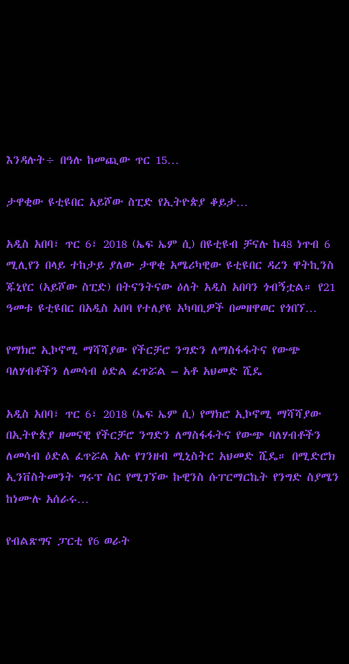እንዳሉት÷ በዓሉ ከመጪው ጥር 15…

ታዋቂው ዩቲዩበር አይሾው ስፒድ የኢትዮጵያ ቆይታ…

አዲስ አበባ፣ ጥር 6፣ 2018 (ኤፍ ኤም ሲ) በዩቲዩብ ቻናሉ ከ48 ነጥብ 6 ሚሊየን በላይ ተከታይ ያለው ታዋቂ አሜሪካዊው ዩቲዩበር ዳረን ዋትኪንስ ጁኒየር (አይሾው ስፒድ) በትናንትናው ዕለት አዲስ አበባን ጎብኝቷል። የ21 ዓመቱ ዩቲዩበር በአዲስ አበባ የተለያዩ አካባቢዎች በመዘዋወር የጎበኘ…

የማክሮ ኢኮኖሚ ማሻሻያው የችርቻሮ ንግድን ለማስፋፋትና የውጭ ባለሃብቶችን ለመሳብ ዕድል ፈጥሯል – አቶ አህመድ ሺዴ

አዲስ አበባ፣ ጥር 6፣ 2018 (ኤፍ ኤም ሲ) የማክሮ ኢኮኖሚ ማሻሻያው በኢትዮጵያ ዘመናዊ የችርቻሮ ንግድን ለማስፋፋትና የውጭ ባለሃብቶችን ለመሳብ ዕድል ፈጥሯል አሉ የገንዘብ ሚኒስትር አህመድ ሺዴ። በሚድሮክ ኢንቨስትመንት ግሩፕ ስር የሚገኘው ኩዊንስ ሱፐርማርኬት የንግድ ስያሜን ከነሙሉ አሰራሩ…

የብልጽግና ፓርቲ የ6 ወራት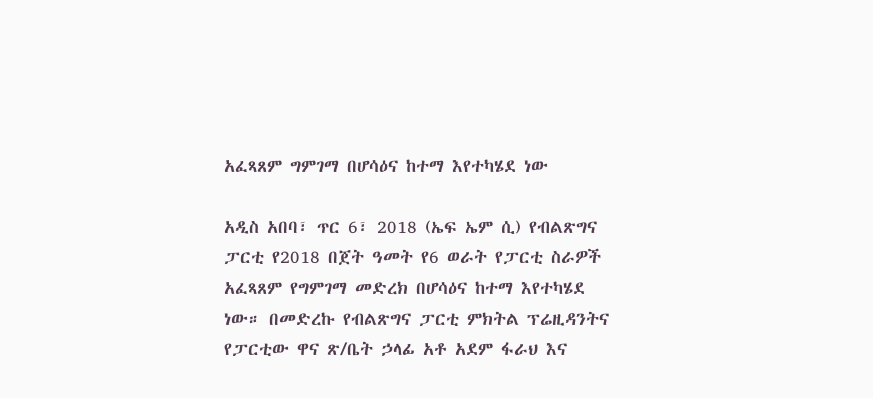አፈጻጸም ግምገማ በሆሳዕና ከተማ እየተካሄደ ነው

አዲስ አበባ፣ ጥር 6፣ 2018 (ኤፍ ኤም ሲ) የብልጽግና ፓርቲ የ2018 በጀት ዓመት የ6 ወራት የፓርቲ ስራዎች አፈጻጸም የግምገማ መድረክ በሆሳዕና ከተማ እየተካሄደ ነው። በመድረኩ የብልጽግና ፓርቲ ምክትል ፕሬዚዳንትና የፓርቲው ዋና ጽ/ቤት ኃላፊ አቶ አደም ፋራህ እና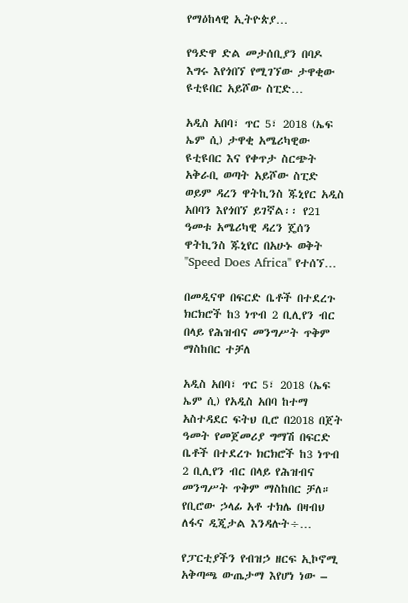የማዕከላዊ ኢትዮጵያ…

የዓድዋ ድል መታሰቢያን በባዶ እግሩ እየጎበኘ የሚገኘው ታዋቂው ዩቲዩበር አይሾው ስፒድ…

አዲስ አበባ፣ ጥር 5፣ 2018 (ኤፍ ኤም ሲ) ታዋቂ አሜሪካዊው ዩቲዩበር እና የቀጥታ ስርጭት አቅራቢ ወጣት አይሾው ስፒድ ወይም ዳረን ዋትኪንስ ጁኒየር አዲስ አበባን እየጎበኘ ይገኛል፡፡ የ21 ዓመቱ አሜሪካዊ ዳረን ጄሰን ዋትኪንስ ጁኒየር በአሁኑ ወቅት "Speed Does Africa" የተሰኘ…

በመዲናዋ በፍርድ ቤቶች በተደረጉ ክርክሮች ከ3 ነጥብ 2 ቢሊየን ብር በላይ የሕዝብና መንግሥት ጥቅም ማስከበር ተቻለ

አዲስ አበባ፣ ጥር 5፣ 2018 (ኤፍ ኤም ሲ) የአዲስ አበባ ከተማ አስተዳደር ፍትህ ቢሮ በ2018 በጀት ዓመት የመጀመሪያ ግማሽ በፍርድ ቤቶች በተደረጉ ክርክሮች ከ3 ነጥብ 2 ቢሊየን ብር በላይ የሕዝብና መንግሥት ጥቅም ማስከበር ቻለ። የቢሮው ኃላፊ አቶ ተክሌ በዛብህ ለፋና ዲጂታል እንዳሉት÷…

የፓርቲያችን የብዝኃ ዘርፍ ኢኮኖሚ አቅጣጫ ውጤታማ እየሆነ ነው –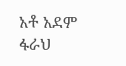አቶ አደም ፋራህ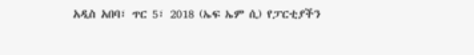አዲስ አበባ፣ ጥር 5፣ 2018 (ኤፍ ኤም ሲ) የፓርቲያችን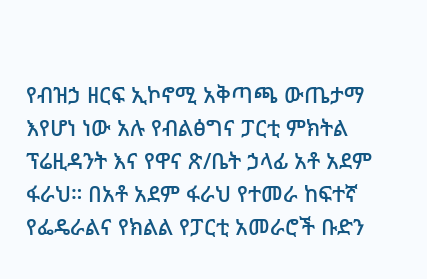የብዝኃ ዘርፍ ኢኮኖሚ አቅጣጫ ውጤታማ እየሆነ ነው አሉ የብልፅግና ፓርቲ ምክትል ፕሬዚዳንት እና የዋና ጽ/ቤት ኃላፊ አቶ አደም ፋራህ። በአቶ አደም ፋራህ የተመራ ከፍተኛ የፌዴራልና የክልል የፓርቲ አመራሮች ቡድን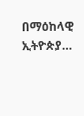በማዕከላዊ ኢትዮጵያ…